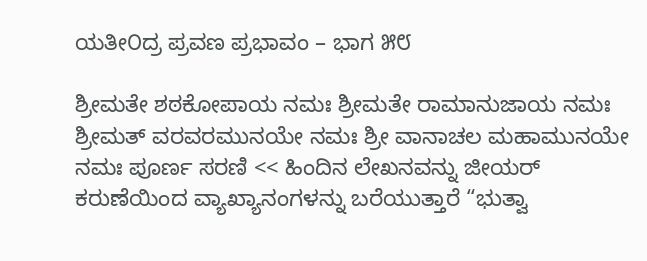ಯತೀ೦ದ್ರ ಪ್ರವಣ ಪ್ರಭಾವಂ – ಭಾಗ ೫೮

ಶ್ರೀಮತೇ ಶಠಕೋಪಾಯ ನಮಃ ಶ್ರೀಮತೇ ರಾಮಾನುಜಾಯ ನಮಃ ಶ್ರೀಮತ್ ವರವರಮುನಯೇ ನಮಃ ಶ್ರೀ ವಾನಾಚಲ ಮಹಾಮುನಯೇ ನಮಃ ಪೂರ್ಣ ಸರಣಿ << ಹಿಂದಿನ ಲೇಖನವನ್ನು ಜೀಯರ್ ಕರುಣೆಯಿಂದ ವ್ಯಾಖ್ಯಾನಂಗಳನ್ನು ಬರೆಯುತ್ತಾರೆ “ಭುತ್ವಾ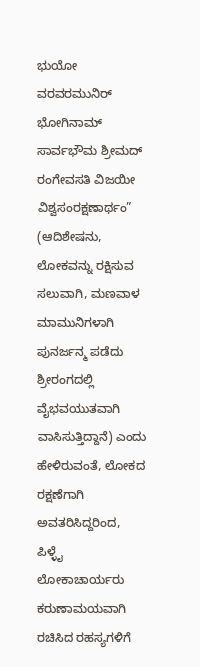ಭುಯೋ ವರವರಮುನಿರ್ ಭೋಗಿನಾಮ್ ಸಾರ್ವಭೌಮ ಶ್ರೀಮದ್ ರಂಗೇವಸತಿ ವಿಜಯೀ ವಿಶ್ವಸಂರಕ್ಷಣಾರ್ಥಂ” (ಆದಿಶೇಷನು, ಲೋಕವನ್ನು ರಕ್ಷಿಸುವ ಸಲುವಾಗಿ, ಮಣವಾಳ ಮಾಮುನಿಗಳಾಗಿ ಪುನರ್ಜನ್ಮ ಪಡೆದು ಶ್ರೀರಂಗದಲ್ಲಿ ವೈಭವಯುತವಾಗಿ ವಾಸಿಸುತ್ತಿದ್ದಾನೆ) ಎಂದು ಹೇಳಿರುವಂತೆ, ಲೋಕದ ರಕ್ಷಣೆಗಾಗಿ ಅವತರಿಸಿದ್ದರಿಂದ, ಪಿಳ್ಳೈ ಲೋಕಾಚಾರ್ಯರು ಕರುಣಾಮಯವಾಗಿ ರಚಿಸಿದ ರಹಸ್ಯಗಳಿಗೆ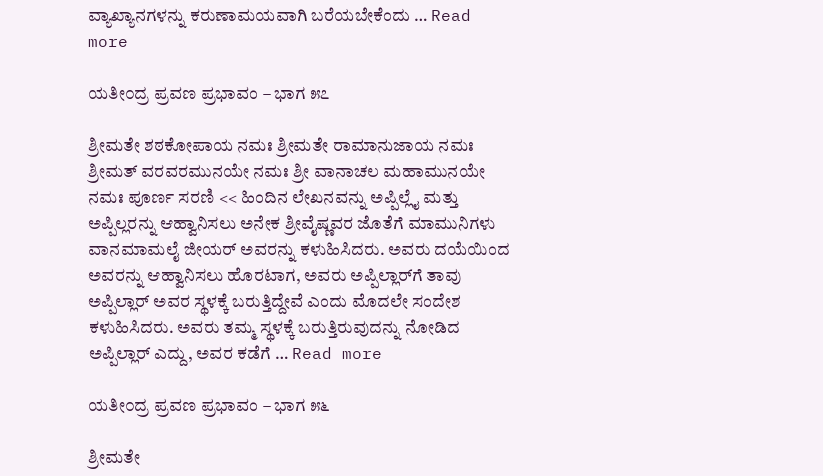ವ್ಯಾಖ್ಯಾನಗಳನ್ನು ಕರುಣಾಮಯವಾಗಿ ಬರೆಯಬೇಕೆಂದು … Read more

ಯತೀ೦ದ್ರ ಪ್ರವಣ ಪ್ರಭಾವಂ – ಭಾಗ ೫೭

ಶ್ರೀಮತೇ ಶಠಕೋಪಾಯ ನಮಃ ಶ್ರೀಮತೇ ರಾಮಾನುಜಾಯ ನಮಃ ಶ್ರೀಮತ್ ವರವರಮುನಯೇ ನಮಃ ಶ್ರೀ ವಾನಾಚಲ ಮಹಾಮುನಯೇ ನಮಃ ಪೂರ್ಣ ಸರಣಿ << ಹಿಂದಿನ ಲೇಖನವನ್ನು ಅಪ್ಪಿಲ್ಲೈ ಮತ್ತು ಅಪ್ಪಿಲ್ಲರನ್ನು ಆಹ್ವಾನಿಸಲು ಅನೇಕ ಶ್ರೀವೈಷ್ಣವರ ಜೊತೆಗೆ ಮಾಮುನಿಗಳು ವಾನಮಾಮಲೈ ಜೀಯರ್ ಅವರನ್ನು ಕಳುಹಿಸಿದರು. ಅವರು ದಯೆಯಿಂದ ಅವರನ್ನು ಆಹ್ವಾನಿಸಲು ಹೊರಟಾಗ, ಅವರು ಅಪ್ಪಿಲ್ಲಾರ್‌ಗೆ ತಾವು ಅಪ್ಪಿಲ್ಲಾರ್ ಅವರ ಸ್ಥಳಕ್ಕೆ ಬರುತ್ತಿದ್ದೇವೆ ಎಂದು ಮೊದಲೇ ಸಂದೇಶ ಕಳುಹಿಸಿದರು. ಅವರು ತಮ್ಮ ಸ್ಥಳಕ್ಕೆ ಬರುತ್ತಿರುವುದನ್ನು ನೋಡಿದ ಅಪ್ಪಿಲ್ಲಾರ್ ಎದ್ದು, ಅವರ ಕಡೆಗೆ … Read more

ಯತೀ೦ದ್ರ ಪ್ರವಣ ಪ್ರಭಾವಂ – ಭಾಗ ೫೬

ಶ್ರೀಮತೇ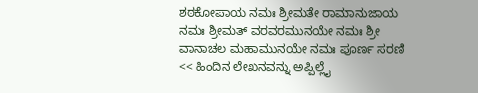ಶಠಕೋಪಾಯ ನಮಃ ಶ್ರೀಮತೇ ರಾಮಾನುಜಾಯ ನಮಃ ಶ್ರೀಮತ್ ವರವರಮುನಯೇ ನಮಃ ಶ್ರೀ ವಾನಾಚಲ ಮಹಾಮುನಯೇ ನಮಃ ಪೂರ್ಣ ಸರಣಿ << ಹಿಂದಿನ ಲೇಖನವನ್ನು ಅಪ್ಪಿಲ್ಲೈ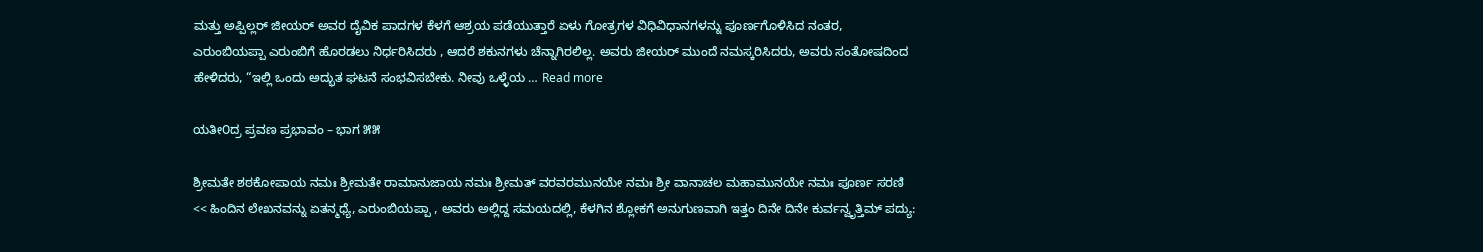ಮತ್ತು ಅಪ್ಪಿಲ್ಲರ್ ಜೀಯರ್ ಅವರ ದೈವಿಕ ಪಾದಗಳ ಕೆಳಗೆ ಆಶ್ರಯ ಪಡೆಯುತ್ತಾರೆ ಏಳು ಗೋತ್ರಗಳ ವಿಧಿವಿಧಾನಗಳನ್ನು ಪೂರ್ಣಗೊಳಿಸಿದ ನಂತರ, ಎರುಂಬಿಯಪ್ಪಾ ಎರುಂಬಿಗೆ ಹೊರಡಲು ನಿರ್ಧರಿಸಿದರು , ಆದರೆ ಶಕುನಗಳು ಚೆನ್ನಾಗಿರಲಿಲ್ಲ. ಅವರು ಜೀಯರ್ ಮುಂದೆ ನಮಸ್ಕರಿಸಿದರು, ಅವರು ಸಂತೋಷದಿಂದ ಹೇಳಿದರು, “ಇಲ್ಲಿ ಒಂದು ಅದ್ಭುತ ಘಟನೆ ಸಂಭವಿಸಬೇಕು. ನೀವು ಒಳ್ಳೆಯ … Read more

ಯತೀ೦ದ್ರ ಪ್ರವಣ ಪ್ರಭಾವಂ – ಭಾಗ ೫೫

ಶ್ರೀಮತೇ ಶಠಕೋಪಾಯ ನಮಃ ಶ್ರೀಮತೇ ರಾಮಾನುಜಾಯ ನಮಃ ಶ್ರೀಮತ್ ವರವರಮುನಯೇ ನಮಃ ಶ್ರೀ ವಾನಾಚಲ ಮಹಾಮುನಯೇ ನಮಃ ಪೂರ್ಣ ಸರಣಿ << ಹಿಂದಿನ ಲೇಖನವನ್ನು ಏತನ್ಮಧ್ಯೆ, ಎರುಂಬಿಯಪ್ಪಾ , ಅವರು ಅಲ್ಲಿದ್ದ ಸಮಯದಲ್ಲಿ, ಕೆಳಗಿನ ಶ್ಲೋಕಗೆ ಅನುಗುಣವಾಗಿ ಇತ್ತಂ ದಿನೇ ದಿನೇ ಕುರ್ವನ್ವೃತ್ತಿಮ್ ಪದ್ಯು: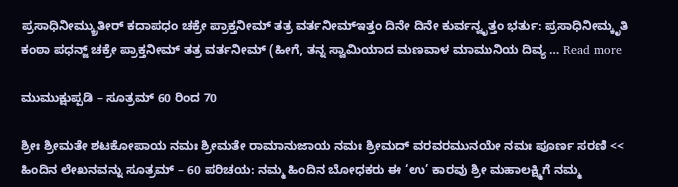ಪ್ರಸಾಧಿನೀಮ್ಕ್ರುತೀರ್ ಕದಾಪಧಂ ಚಕ್ರೇ ಪ್ರಾಕ್ತನೀಮ್ ತತ್ರ ವರ್ತನೀಮ್ಇತ್ತಂ ದಿನೇ ದಿನೇ ಕುರ್ವನ್ವೃತ್ತಂ ಭರ್ತು: ಪ್ರಸಾಧಿನೀಮ್ಕೃತಿ ಕಂಠಾ ಪಧನ್ಜ್ ಚಕ್ರೇ ಪ್ರಾಕ್ತನೀಮ್ ತತ್ರ ವರ್ತನೀಮ್ (ಹೀಗೆ, ತನ್ನ ಸ್ವಾಮಿಯಾದ ಮಣವಾಳ ಮಾಮುನಿಯ ದಿವ್ಯ … Read more

ಮುಮುಕ್ಷುಪ್ಪಡಿ – ಸೂತ್ರಮ್ 60 ರಿಂದ 70

ಶ್ರೀಃ ಶ್ರೀಮತೇ ಶಟಕೋಪಾಯ ನಮಃ ಶ್ರೀಮತೇ ರಾಮಾನುಜಾಯ ನಮಃ ಶ್ರೀಮದ್ ವರವರಮುನಯೇ ನಮಃ ಪೂರ್ಣ ಸರಣಿ << ಹಿಂದಿನ ಲೇಖನವನ್ನು ಸೂತ್ರಮ್ – 60 ಪರಿಚಯ: ನಮ್ಮ ಹಿಂದಿನ ಬೋಧಕರು ಈ ‘ಉ’ ಕಾರವು ಶ್ರೀ ಮಹಾಲಕ್ಷ್ಮಿಗೆ ನಮ್ಮ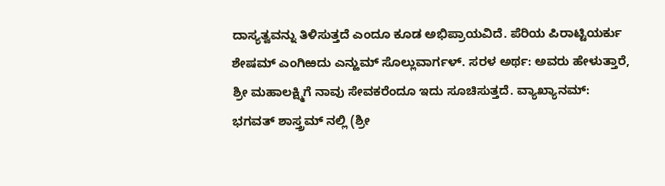ದಾಸ್ಯತ್ವವನ್ನು ತಿಳಿಸುತ್ತದೆ ಎಂದೂ ಕೂಡ ಅಭಿಪ್ರಾಯವಿದೆ. ಪೆರಿಯ ಪಿರಾಟ್ಟಿಯರ್ಕು ಶೇಷಮ್ ಎಂಗಿಱದು ಎನ್ಱುಮ್ ಸೊಲ್ಲುವಾರ್ಗಳ್. ಸರಳ ಅರ್ಥ: ಅವರು ಹೇಳುತ್ತಾರೆ, ಶ್ರೀ ಮಹಾಲಕ್ಷ್ಮಿಗೆ ನಾವು ಸೇವಕರೆಂದೂ ಇದು ಸೂಚಿಸುತ್ತದೆ. ವ್ಯಾಖ್ಯಾನಮ್: ಭಗವತ್ ಶಾಸ್ತ್ರಮ್ ನಲ್ಲಿ (ಶ್ರೀ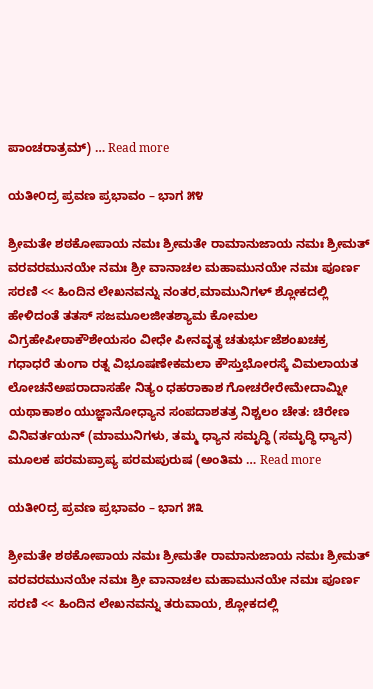ಪಾಂಚರಾತ್ರಮ್) … Read more

ಯತೀ೦ದ್ರ ಪ್ರವಣ ಪ್ರಭಾವಂ – ಭಾಗ ೫೪

ಶ್ರೀಮತೇ ಶಠಕೋಪಾಯ ನಮಃ ಶ್ರೀಮತೇ ರಾಮಾನುಜಾಯ ನಮಃ ಶ್ರೀಮತ್ ವರವರಮುನಯೇ ನಮಃ ಶ್ರೀ ವಾನಾಚಲ ಮಹಾಮುನಯೇ ನಮಃ ಪೂರ್ಣ ಸರಣಿ << ಹಿಂದಿನ ಲೇಖನವನ್ನು ನಂತರ,ಮಾಮುನಿಗಳ್ ಶ್ಲೋಕದಲ್ಲಿ ಹೇಳಿದಂತೆ ತತಸ್ ಸಜಮೂಲಜೀತಶ್ಯಾಮ ಕೋಮಲ ವಿಗ್ರಹೇಪೀಠಾಕೌಶೇಯಸಂ ವೀಧೇ ಪೀನವೃತ್ಥ ಚತುರ್ಭುಜೆಶಂಖಚಕ್ರ ಗಧಾಧರೆ ತುಂಗಾ ರತ್ನ ವಿಭೂಷಣೇಕಮಲಾ ಕೌಸ್ತುಭೋರಸ್ಕೆ ವಿಮಲಾಯತ ಲೋಚನೆಅಪರಾದಾಸಹೇ ನಿತ್ಯಂ ಧಹರಾಕಾಶ ಗೋಚರೇರೇಮೇದಾಮ್ನೀ ಯಥಾಕಾಶಂ ಯುಜ್ಞಾನೋಧ್ಯಾನ ಸಂಪದಾಶತತ್ರ ನಿಶ್ಚಲಂ ಚೇತ: ಚಿರೇಣ ವಿನಿವರ್ತಯನ್ (ಮಾಮುನಿಗಳು, ತಮ್ಮ ಧ್ಯಾನ ಸಮೃದ್ಧಿ (ಸಮೃದ್ಧಿ ಧ್ಯಾನ) ಮೂಲಕ ಪರಮಪ್ರಾಪ್ಯ ಪರಮಪುರುಷ (ಅಂತಿಮ … Read more

ಯತೀ೦ದ್ರ ಪ್ರವಣ ಪ್ರಭಾವಂ – ಭಾಗ ೫೩

ಶ್ರೀಮತೇ ಶಠಕೋಪಾಯ ನಮಃ ಶ್ರೀಮತೇ ರಾಮಾನುಜಾಯ ನಮಃ ಶ್ರೀಮತ್ ವರವರಮುನಯೇ ನಮಃ ಶ್ರೀ ವಾನಾಚಲ ಮಹಾಮುನಯೇ ನಮಃ ಪೂರ್ಣ ಸರಣಿ << ಹಿಂದಿನ ಲೇಖನವನ್ನು ತರುವಾಯ, ಶ್ಲೋಕದಲ್ಲಿ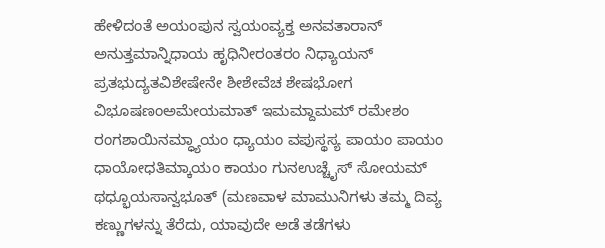ಹೇಳಿದಂತೆ ಅಯಂಪುನ ಸ್ವಯಂವ್ಯಕ್ತ ಅನವತಾರಾನ್ ಅನುತ್ತಮಾನ್ನಿಧಾಯ ಹೃಧಿನೀರಂತರಂ ನಿಧ್ಯಾಯನ್ ಪ್ರತಭುದ್ಯತವಿಶೇಷೇನೇ ಶೀಶೇವೆಚ ಶೇಷಭೋಗ ವಿಭೂಷಣಂಅಮೇಯಮಾತ್ ಇಮಮ್ದಾಮಮ್ ರಮೇಶಂ ರಂಗಶಾಯಿನಮ್ಧ್ಯಾಯಂ ಧ್ಯಾಯಂ ವಪುಸ್ಥಸ್ಯ ಪಾಯಂ ಪಾಯಂ ಧಾಯೋಧತಿಮ್ಕಾಯಂ ಕಾಯಂ ಗುನಉಚ್ಚೈಸ್ ಸೋಯಮ್ ಥಧ್ಭೂಯಸಾನ್ವಭೂತ್ (ಮಣವಾಳ ಮಾಮುನಿಗಳು ತಮ್ಮ ದಿವ್ಯ ಕಣ್ಣುಗಳನ್ನು ತೆರೆದು, ಯಾವುದೇ ಅಡೆ ತಡೆಗಳು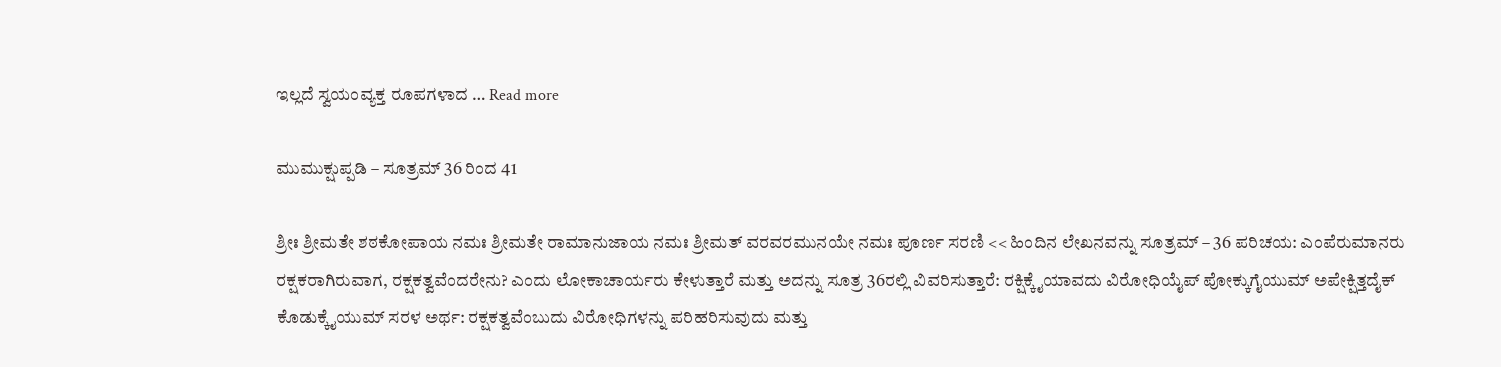ಇಲ್ಲದೆ ಸ್ವಯಂವ್ಯಕ್ತ ರೂಪಗಳಾದ … Read more

ಮುಮುಕ್ಷುಪ್ಪಡಿ – ಸೂತ್ರಮ್ 36 ರಿಂದ 41

ಶ್ರೀಃ ಶ್ರೀಮತೇ ಶಠಕೋಪಾಯ ನಮಃ ಶ್ರೀಮತೇ ರಾಮಾನುಜಾಯ ನಮಃ ಶ್ರೀಮತ್ ವರವರಮುನಯೇ ನಮಃ ಪೂರ್ಣ ಸರಣಿ << ಹಿಂದಿನ ಲೇಖನವನ್ನು ಸೂತ್ರಮ್ – 36 ಪರಿಚಯ: ಎಂಪೆರುಮಾನರು ರಕ್ಷಕರಾಗಿರುವಾಗ, ರಕ್ಷಕತ್ವವೆಂದರೇನು? ಎಂದು ಲೋಕಾಚಾರ್ಯರು ಕೇಳುತ್ತಾರೆ ಮತ್ತು ಅದನ್ನು ಸೂತ್ರ 36ರಲ್ಲಿ ವಿವರಿಸುತ್ತಾರೆ: ರಕ್ಷಿಕ್ಕೈಯಾವದು ವಿರೋಧಿಯೈಪ್ ಪೋಕ್ಕುಗೈಯುಮ್ ಅಪೇಕ್ಷಿತ್ತದೈಕ್ ಕೊಡುಕ್ಕೈಯುಮ್ ಸರಳ ಅರ್ಥ: ರಕ್ಷಕತ್ವವೆಂಬುದು ವಿರೋಧಿಗಳನ್ನು ಪರಿಹರಿಸುವುದು ಮತ್ತು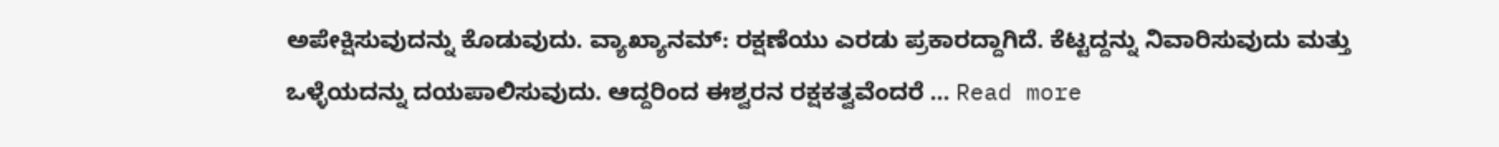ಅಪೇಕ್ಷಿಸುವುದನ್ನು ಕೊಡುವುದು. ವ್ಯಾಖ್ಯಾನಮ್: ರಕ್ಷಣೆಯು ಎರಡು ಪ್ರಕಾರದ್ದಾಗಿದೆ. ಕೆಟ್ಟದ್ದನ್ನು ನಿವಾರಿಸುವುದು ಮತ್ತು ಒಳ್ಳೆಯದನ್ನು ದಯಪಾಲಿಸುವುದು. ಆದ್ದರಿಂದ ಈಶ್ವರನ ರಕ್ಷಕತ್ವವೆಂದರೆ … Read more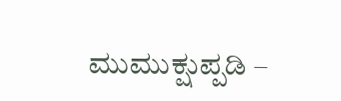ಮುಮುಕ್ಷುಪ್ಪಡಿ –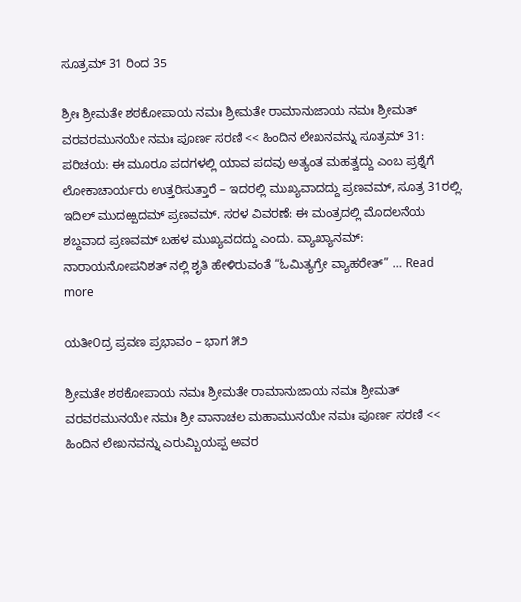ಸೂತ್ರಮ್ 31 ರಿಂದ 35

ಶ್ರೀಃ ಶ್ರೀಮತೇ ಶಠಕೋಪಾಯ ನಮಃ ಶ್ರೀಮತೇ ರಾಮಾನುಜಾಯ ನಮಃ ಶ್ರೀಮತ್ ವರವರಮುನಯೇ ನಮಃ ಪೂರ್ಣ ಸರಣಿ << ಹಿಂದಿನ ಲೇಖನವನ್ನು ಸೂತ್ರಮ್ 31: ಪರಿಚಯ: ಈ ಮೂರೂ ಪದಗಳಲ್ಲಿ ಯಾವ ಪದವು ಅತ್ಯಂತ ಮಹತ್ವದ್ದು ಎಂಬ ಪ್ರಶ್ನೆಗೆ ಲೋಕಾಚಾರ್ಯರು ಉತ್ತರಿಸುತ್ತಾರೆ – ಇದರಲ್ಲಿ ಮುಖ್ಯವಾದದ್ದು ಪ್ರಣವಮ್, ಸೂತ್ರ 31ರಲ್ಲಿ. ಇದಿಲ್ ಮುದಱ್ಪದಮ್ ಪ್ರಣವಮ್. ಸರಳ ವಿವರಣೆ: ಈ ಮಂತ್ರದಲ್ಲಿ ಮೊದಲನೆಯ ಶಬ್ದವಾದ ಪ್ರಣವಮ್ ಬಹಳ ಮುಖ್ಯವದದ್ದು ಎಂದು. ವ್ಯಾಖ್ಯಾನಮ್: ನಾರಾಯನೋಪನಿಶತ್ ನಲ್ಲಿ ಶೃತಿ ಹೇಳಿರುವಂತೆ “ಓಮಿತ್ಯಗ್ರೇ ವ್ಯಾಹರೇತ್” … Read more

ಯತೀ೦ದ್ರ ಪ್ರವಣ ಪ್ರಭಾವಂ – ಭಾಗ ೫೨

ಶ್ರೀಮತೇ ಶಠಕೋಪಾಯ ನಮಃ ಶ್ರೀಮತೇ ರಾಮಾನುಜಾಯ ನಮಃ ಶ್ರೀಮತ್ ವರವರಮುನಯೇ ನಮಃ ಶ್ರೀ ವಾನಾಚಲ ಮಹಾಮುನಯೇ ನಮಃ ಪೂರ್ಣ ಸರಣಿ << ಹಿಂದಿನ ಲೇಖನವನ್ನು ಎರುಮ್ಬಿಯಪ್ಪ ಅವರ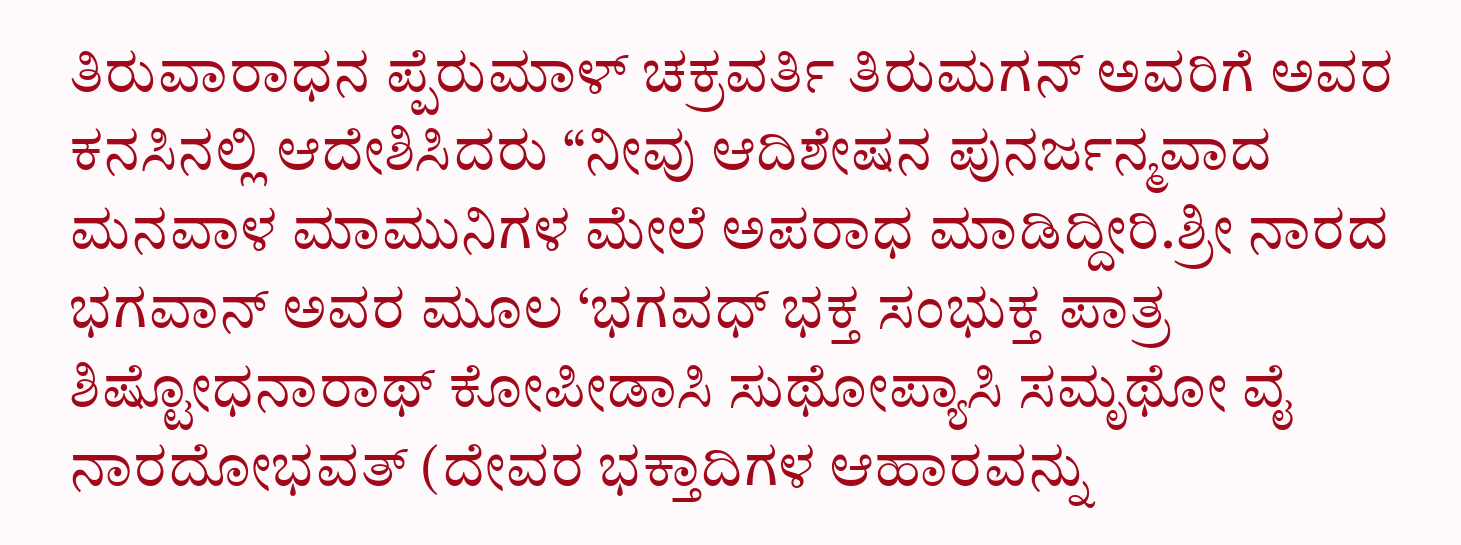ತಿರುವಾರಾಧನ ಪ್ಪೆರುಮಾಳ್ ಚಕ್ರವರ್ತಿ ತಿರುಮಗನ್ ಅವರಿಗೆ ಅವರ ಕನಸಿನಲ್ಲಿ ಆದೇಶಿಸಿದರು “ನೀವು ಆದಿಶೇಷನ ಪುನರ್ಜನ್ಮವಾದ ಮನವಾಳ ಮಾಮುನಿಗಳ ಮೇಲೆ ಅಪರಾಧ ಮಾಡಿದ್ದೀರಿ.ಶ್ರೀ ನಾರದ ಭಗವಾನ್ ಅವರ ಮೂಲ ‘ಭಗವಧ್ ಭಕ್ತ ಸಂಭುಕ್ತ ಪಾತ್ರ ಶಿಷ್ಟೋಧನಾರಾಥ್ ಕೋಪೀಡಾಸಿ ಸುಥೋಪ್ಯಾಸಿ ಸಮೃಥೋ ವೈ ನಾರದೋಭವತ್ (ದೇವರ ಭಕ್ತಾದಿಗಳ ಆಹಾರವನ್ನು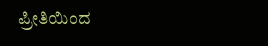ಪ್ರೀತಿಯಿಂದ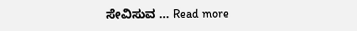ಸೇವಿಸುವ … Read more